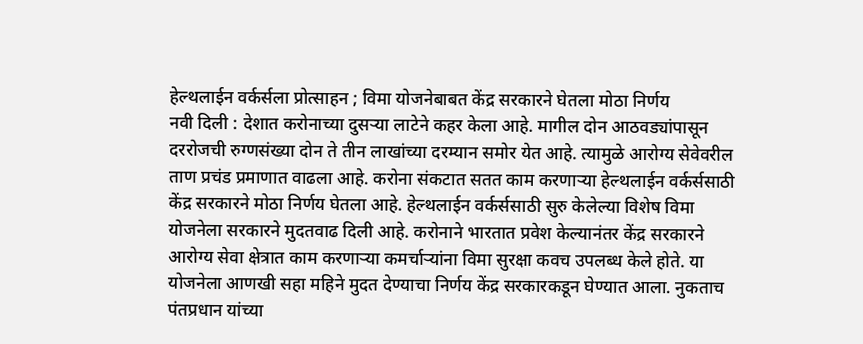हेल्थलाईन वर्कर्सला प्रोत्साहन ; विमा योजनेबाबत केंद्र सरकारने घेतला मोठा निर्णय
नवी दिली : देशात करोनाच्या दुसऱ्या लाटेने कहर केला आहे. मागील दोन आठवड्यांपासून दररोजची रुग्णसंख्या दोन ते तीन लाखांच्या दरम्यान समोर येत आहे. त्यामुळे आरोग्य सेवेवरील ताण प्रचंड प्रमाणात वाढला आहे. करोना संकटात सतत काम करणाऱ्या हेल्थलाईन वर्कर्ससाठी केंद्र सरकारने मोठा निर्णय घेतला आहे. हेल्थलाईन वर्कर्ससाठी सुरु केलेल्या विशेष विमा योजनेला सरकारने मुदतवाढ दिली आहे. करोनाने भारतात प्रवेश केल्यानंतर केंद्र सरकारने आरोग्य सेवा क्षेत्रात काम करणाऱ्या कमर्चाऱ्यांना विमा सुरक्षा कवच उपलब्ध केले होते. या योजनेला आणखी सहा महिने मुदत देण्याचा निर्णय केंद्र सरकारकडून घेण्यात आला. नुकताच पंतप्रधान यांच्या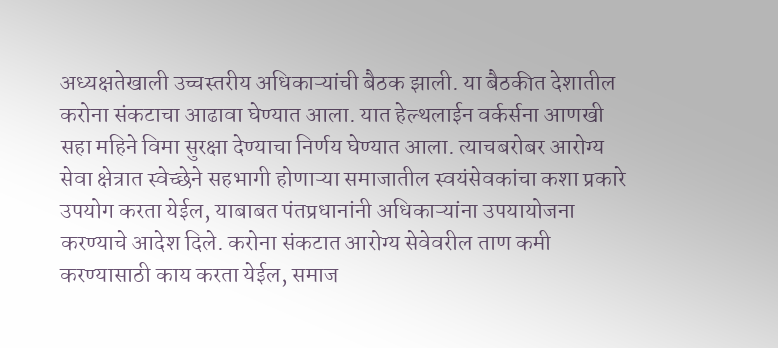अध्यक्षतेखाली उच्चस्तरीय अधिकाऱ्यांची बैठक झाली. या बैठकीत देशातील करोना संकटाचा आढावा घेण्यात आला. यात हेल्थलाईन वर्कर्सना आणखी सहा महिने विमा सुरक्षा देण्याचा निर्णय घेण्यात आला. त्याचबरोबर आरोग्य सेवा क्षेत्रात स्वेच्छेने सहभागी होणाऱ्या समाजातील स्वयंसेवकांचा कशा प्रकारे उपयोग करता येईल, याबाबत पंतप्रधानांनी अधिकाऱ्यांना उपयायोजना करण्याचे आदेश दिले. करोना संकटात आरोग्य सेवेवरील ताण कमी करण्यासाठी काय करता येईल, समाज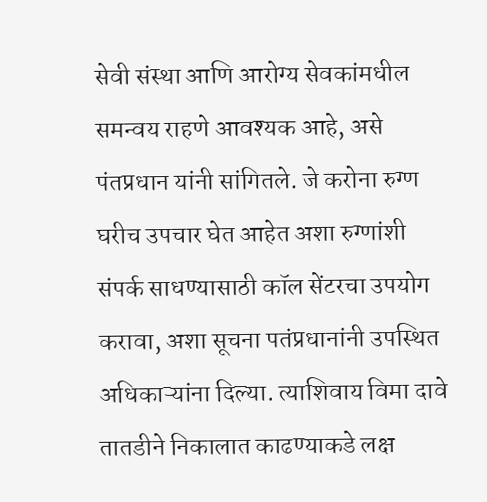सेवी संस्था आणि आरोग्य सेवकांमधील समन्वय राहणे आवश्यक आहे, असे पंतप्रधान यांनी सांगितले. जे करोना रुग्ण घरीच उपचार घेत आहेत अशा रुग्णांशी संपर्क साधण्यासाठी कॉल सेंटरचा उपयोग करावा, अशा सूचना पतंप्रधानांनी उपस्थित अधिकाऱ्यांना दिल्या. त्याशिवाय विमा दावे तातडीने निकालात काढण्याकडे लक्ष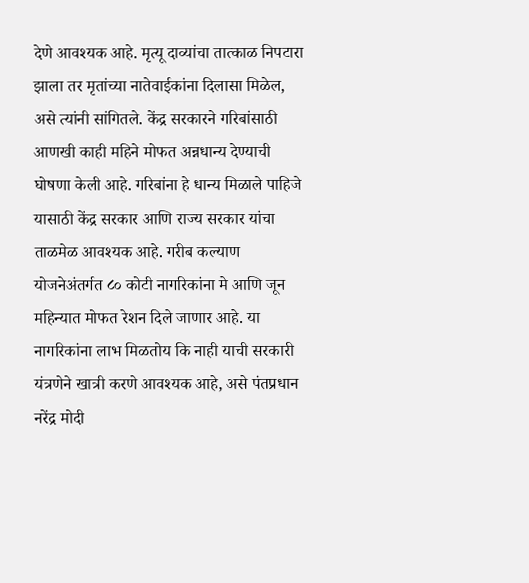देणे आवश्यक आहे. मृत्यू दाव्यांचा तात्काळ निपटारा झाला तर मृतांच्या नातेवाईकांना दिलासा मिळेल, असे त्यांनी सांगितले. केंद्र सरकारने गरिबांसाठी आणखी काही महिने मोफत अन्नधान्य देण्याची घोषणा केली आहे. गरिबांना हे धान्य मिळाले पाहिजे यासाठी केंद्र सरकार आणि राज्य सरकार यांचा ताळमेळ आवश्यक आहे. गरीब कल्याण योजनेअंतर्गत ८० कोटी नागरिकांना मे आणि जून महिन्यात मोफत रेशन दिले जाणार आहे. या नागरिकांना लाभ मिळतोय कि नाही याची सरकारी यंत्रणेने खात्री करणे आवश्यक आहे, असे पंतप्रधान नरेंद्र मोदी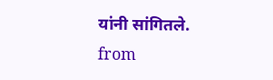यांनी सांगितले.
from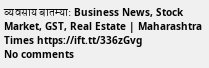व्यवसाय बातम्या: Business News, Stock Market, GST, Real Estate | Maharashtra Times https://ift.tt/336zGvg
No comments